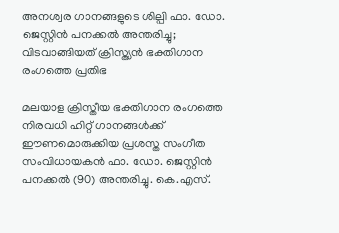അനശ്വര ഗാനങ്ങളുടെ ശില്പി ഫാ. ഡോ. ജെസ്റ്റിൻ പനക്കൽ അന്തരിച്ചു; വിടവാങ്ങിയത് ക്രിസ്ത്യൻ ഭക്തിഗാന രംഗത്തെ പ്രതിഭ

മലയാള ക്രിസ്തീയ ഭക്തിഗാന രംഗത്തെ നിരവധി ഹിറ്റ് ഗാനങ്ങൾക്ക് ഈണമൊരുക്കിയ പ്രശസ്ത സംഗീത സംവിധായകൻ ഫാ. ഡോ. ജെസ്റ്റിൻ പനക്കൽ (90) അന്തരിച്ചു. കെ.എസ്.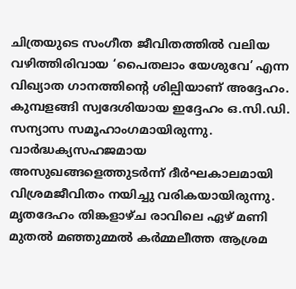ചിത്രയുടെ സംഗീത ജീവിതത്തിൽ വലിയ വഴിത്തിരിവായ ‘പൈതലാം യേശുവേ’ എന്ന വിഖ്യാത ഗാനത്തിന്റെ ശില്പിയാണ് അദ്ദേഹം. കുമ്പളങ്ങി സ്വദേശിയായ ഇദ്ദേഹം ഒ.സി.ഡി. സന്യാസ സമൂഹാംഗമായിരുന്നു. വാർദ്ധക്യസഹജമായ അസുഖങ്ങളെത്തുടർന്ന് ദീർഘകാലമായി വിശ്രമജീവിതം നയിച്ചു വരികയായിരുന്നു. മൃതദേഹം തിങ്കളാഴ്ച രാവിലെ ഏഴ് മണി മുതൽ മഞ്ഞുമ്മൽ കർമ്മലീത്ത ആശ്രമ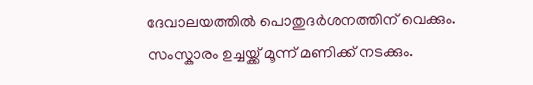ദേവാലയത്തിൽ പൊതുദർശനത്തിന് വെക്കും. സംസ്കാരം ഉച്ചയ്ക്ക് മൂന്ന് മണിക്ക് നടക്കും.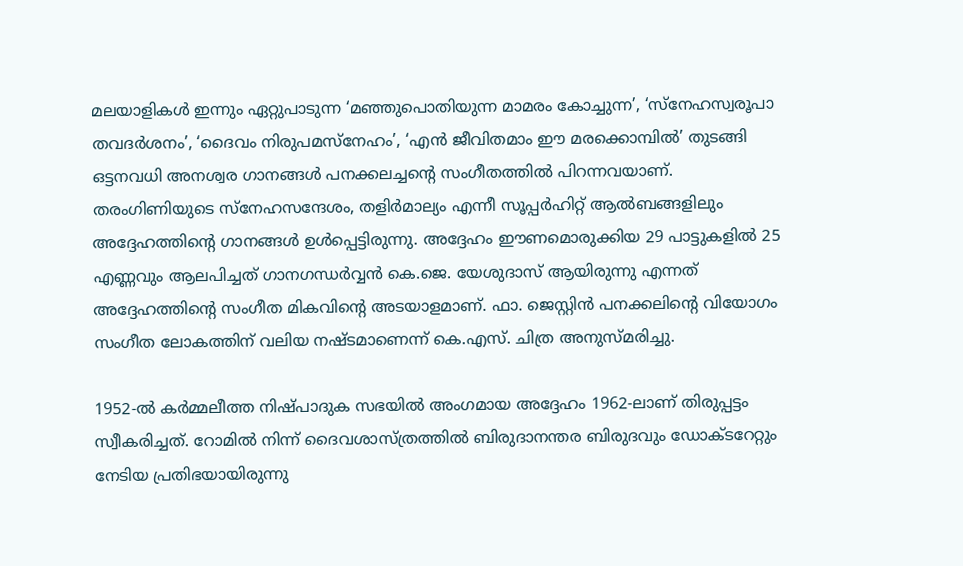മലയാളികൾ ഇന്നും ഏറ്റുപാടുന്ന ‘മഞ്ഞുപൊതിയുന്ന മാമരം കോച്ചുന്ന’, ‘സ്നേഹസ്വരൂപാ തവദർശനം’, ‘ദൈവം നിരുപമസ്നേഹം’, ‘എൻ ജീവിതമാം ഈ മരക്കൊമ്പിൽ’ തുടങ്ങി ഒട്ടനവധി അനശ്വര ഗാനങ്ങൾ പനക്കലച്ചന്റെ സംഗീതത്തിൽ പിറന്നവയാണ്. തരംഗിണിയുടെ സ്നേഹസന്ദേശം, തളിർമാല്യം എന്നീ സൂപ്പർഹിറ്റ് ആൽബങ്ങളിലും അദ്ദേഹത്തിന്റെ ഗാനങ്ങൾ ഉൾപ്പെട്ടിരുന്നു. അദ്ദേഹം ഈണമൊരുക്കിയ 29 പാട്ടുകളിൽ 25 എണ്ണവും ആലപിച്ചത് ഗാനഗന്ധർവ്വൻ കെ.ജെ. യേശുദാസ് ആയിരുന്നു എന്നത് അദ്ദേഹത്തിന്റെ സംഗീത മികവിന്റെ അടയാളമാണ്. ഫാ. ജെസ്റ്റിൻ പനക്കലിന്റെ വിയോഗം സംഗീത ലോകത്തിന് വലിയ നഷ്ടമാണെന്ന് കെ.എസ്. ചിത്ര അനുസ്മരിച്ചു.

1952-ൽ കർമ്മലീത്ത നിഷ്പാദുക സഭയിൽ അംഗമായ അദ്ദേഹം 1962-ലാണ് തിരുപ്പട്ടം സ്വീകരിച്ചത്. റോമിൽ നിന്ന് ദൈവശാസ്ത്രത്തിൽ ബിരുദാനന്തര ബിരുദവും ഡോക്ടറേറ്റും നേടിയ പ്രതിഭയായിരുന്നു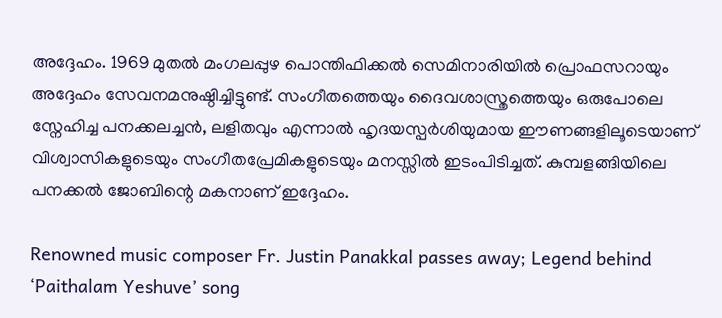അദ്ദേഹം. 1969 മുതൽ മംഗലപ്പുഴ പൊന്തിഫിക്കൽ സെമിനാരിയിൽ പ്രൊഫസറായും അദ്ദേഹം സേവനമനുഷ്ഠിച്ചിട്ടുണ്ട്. സംഗീതത്തെയും ദൈവശാസ്ത്രത്തെയും ഒരുപോലെ സ്നേഹിച്ച പനക്കലച്ചൻ, ലളിതവും എന്നാൽ ഹൃദയസ്പർശിയുമായ ഈണങ്ങളിലൂടെയാണ് വിശ്വാസികളുടെയും സംഗീതപ്രേമികളുടെയും മനസ്സിൽ ഇടംപിടിച്ചത്. കുമ്പളങ്ങിയിലെ പനക്കൽ ജോബിന്റെ മകനാണ് ഇദ്ദേഹം.

Renowned music composer Fr. Justin Panakkal passes away; Legend behind ‘Paithalam Yeshuve’ song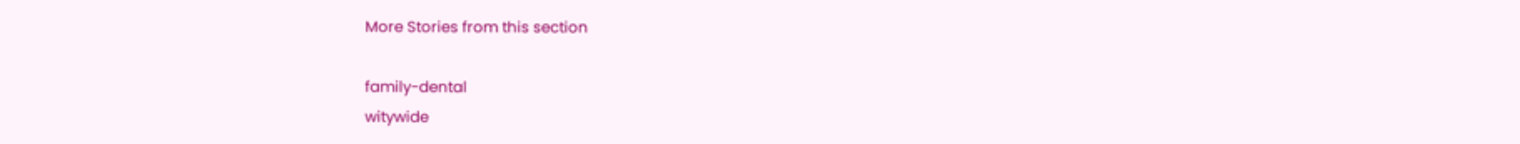More Stories from this section

family-dental
witywide